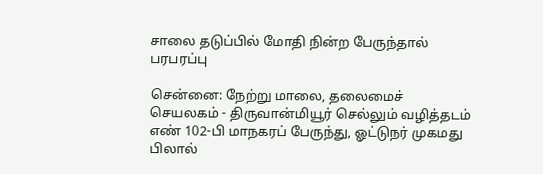சாலை தடுப்பில் மோதி நின்ற பேருந்தால் பரபரப்பு

சென்னை: நேற்று மாலை, தலைமைச் செயலகம் - திருவான்மியூர் செல்லும் வழித்தடம் எண் 102-பி மாநகரப் பேருந்து, ஓட்டுநர் முகமது பிலால்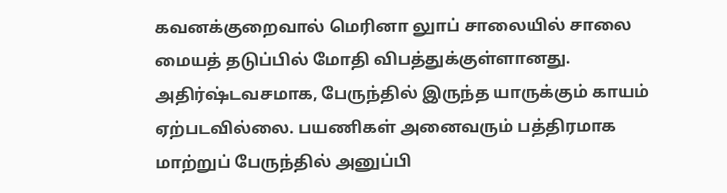கவனக்குறைவால் மெரினா லுாப் சாலையில் சாலை மையத் தடுப்பில் மோதி விபத்துக்குள்ளானது. அதிர்ஷ்டவசமாக, பேருந்தில் இருந்த யாருக்கும் காயம் ஏற்படவில்லை. பயணிகள் அனைவரும் பத்திரமாக மாற்றுப் பேருந்தில் அனுப்பி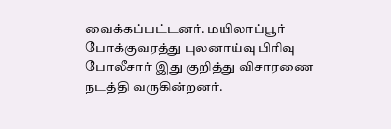வைக்கப்பட்டனர். மயிலாப்பூர் போக்குவரத்து புலனாய்வு பிரிவு போலீசார் இது குறித்து விசாரணை நடத்தி வருகின்றனர்.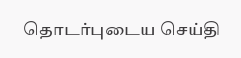தொடர்புடைய செய்தி